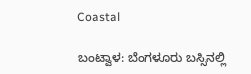Coastal

ಬಂಟ್ವಾಳ: ಬೆಂಗಳೂರು ಬಸ್ಸಿನಲ್ಲಿ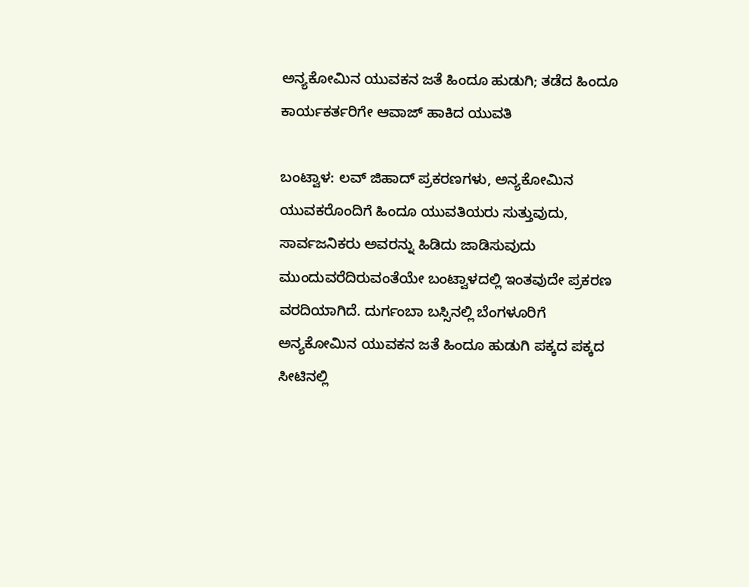ಅನ್ಯಕೋಮಿನ ಯುವಕನ ಜತೆ ಹಿಂದೂ ಹುಡುಗಿ; ತಡೆದ ಹಿಂದೂ ಕಾರ್ಯಕರ್ತರಿಗೇ ಆವಾಜ್ ಹಾಕಿದ ಯುವತಿ

ಬಂಟ್ವಾಳ: ಲವ್ ಜಿಹಾದ್ ಪ್ರಕರಣಗಳು, ಅನ್ಯಕೋಮಿನ ಯುವಕರೊಂದಿಗೆ ಹಿಂದೂ ಯುವತಿಯರು ಸುತ್ತುವುದು, ಸಾರ್ವಜನಿಕರು ಅವರನ್ನು ಹಿಡಿದು ಜಾಡಿಸುವುದು ಮುಂದುವರೆದಿರುವಂತೆಯೇ ಬಂಟ್ವಾಳದಲ್ಲಿ ಇಂತವುದೇ ಪ್ರಕರಣ ವರದಿಯಾಗಿದೆ. ದುರ್ಗಂಬಾ ಬಸ್ಸಿನಲ್ಲಿ ಬೆಂಗಳೂರಿಗೆ ಅನ್ಯಕೋಮಿನ ಯುವಕನ ಜತೆ ಹಿಂದೂ ಹುಡುಗಿ ಪಕ್ಕದ ಪಕ್ಕದ ಸೀಟಿನಲ್ಲಿ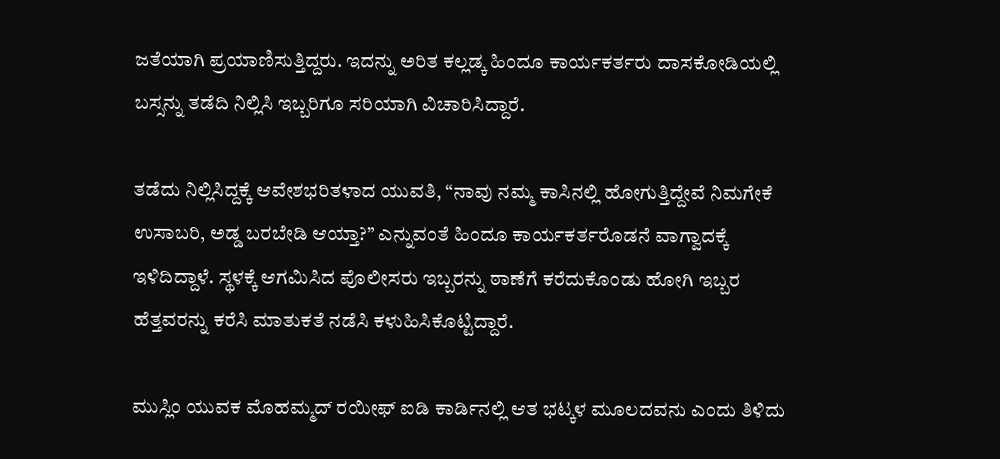ಜತೆಯಾಗಿ ಪ್ರಯಾಣಿಸುತ್ತಿದ್ದರು. ಇದನ್ನು ಅರಿತ ಕಲ್ಲಡ್ಕ ಹಿಂದೂ ಕಾರ್ಯಕರ್ತರು ದಾಸಕೋಡಿಯಲ್ಲಿ ಬಸ್ಸನ್ನು ತಡೆದಿ ನಿಲ್ಲಿಸಿ ಇಬ್ಬರಿಗೂ ಸರಿಯಾಗಿ ವಿಚಾರಿಸಿದ್ದಾರೆ.

ತಡೆದು ನಿಲ್ಲಿಸಿದ್ದಕ್ಕೆ ಆವೇಶಭರಿತಳಾದ ಯುವತಿ, “ನಾವು ನಮ್ಮ ಕಾಸಿನಲ್ಲಿ ಹೋಗುತ್ತಿದ್ದೇವೆ ನಿಮಗೇಕೆ ಉಸಾಬರಿ, ಅಡ್ಡ ಬರಬೇಡಿ ಆಯ್ತಾ?” ಎನ್ನುವಂತೆ ಹಿಂದೂ ಕಾರ್ಯಕರ್ತರೊಡನೆ ವಾಗ್ವಾದಕ್ಕೆ ಇಳಿದಿದ್ದಾಳೆ. ಸ್ಥಳಕ್ಕೆ ಆಗಮಿಸಿದ ಪೊಲೀಸರು ಇಬ್ಬರನ್ನು ಠಾಣೆಗೆ ಕರೆದುಕೊಂಡು ಹೋಗಿ ಇಬ್ಬರ ಹೆತ್ತವರನ್ನು ಕರೆಸಿ ಮಾತುಕತೆ ನಡೆಸಿ ಕಳುಹಿಸಿಕೊಟ್ಟಿದ್ದಾರೆ.

ಮುಸ್ಲಿಂ ಯುವಕ ಮೊಹಮ್ಮದ್ ರಯೀಫ್ ಐಡಿ ಕಾರ್ಡಿನಲ್ಲಿ ಆತ ಭಟ್ಕಳ ಮೂಲದವನು ಎಂದು ತಿಳಿದು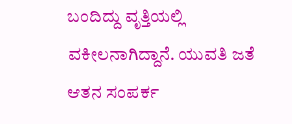ಬಂದಿದ್ದು ವೃತ್ತಿಯಲ್ಲಿ ವಕೀಲನಾಗಿದ್ದಾನೆ. ಯುವತಿ ಜತೆ ಆತನ ಸಂಪರ್ಕ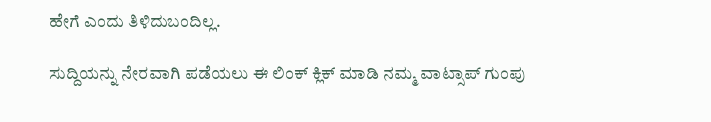ಹೇಗೆ ಎಂದು ತಿಳಿದುಬಂದಿಲ್ಲ.

ಸುದ್ದಿಯನ್ನು ನೇರವಾಗಿ ಪಡೆಯಲು ಈ ಲಿಂಕ್ ಕ್ಲಿಕ್ ಮಾಡಿ ನಮ್ಮ ವಾಟ್ಸಾಪ್ ಗುಂಪು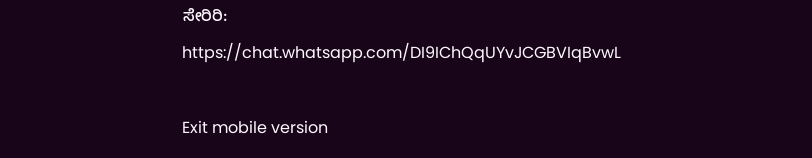ಸೇರಿರಿ:
https://chat.whatsapp.com/DI9IChQqUYvJCGBVIqBvwL

Exit mobile version